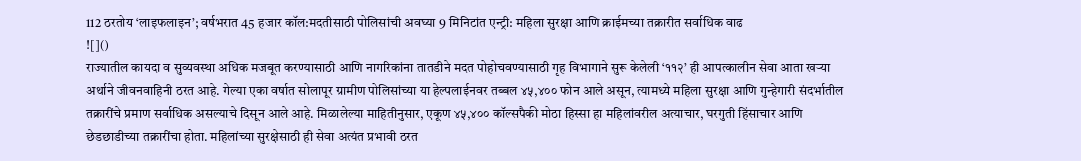112 ठरतोय ‘लाइफलाइन’; वर्षभरात 45 हजार कॉल:मदतीसाठी पोलिसांची अवघ्या 9 मिनिटांत एन्ट्री: महिला सुरक्षा आणि क्राईमच्या तक्रारीत सर्वाधिक वाढ
![]()
राज्यातील कायदा व सुव्यवस्था अधिक मजबूत करण्यासाठी आणि नागरिकांना तातडीने मदत पोहोचवण्यासाठी गृह विभागाने सुरू केलेली ‘११२’ ही आपत्कालीन सेवा आता खऱ्या अर्थाने जीवनवाहिनी ठरत आहे. गेल्या एका वर्षात सोलापूर ग्रामीण पोलिसांच्या या हेल्पलाईनवर तब्बल ४५,४०० फोन आले असून, त्यामध्ये महिला सुरक्षा आणि गुन्हेगारी संदर्भातील तक्रारींचे प्रमाण सर्वाधिक असल्याचे दिसून आले आहे. मिळालेल्या माहितीनुसार, एकूण ४५,४०० कॉल्सपैकी मोठा हिस्सा हा महिलांवरील अत्याचार, घरगुती हिंसाचार आणि छेडछाडीच्या तक्रारींचा होता. महिलांच्या सुरक्षेसाठी ही सेवा अत्यंत प्रभावी ठरत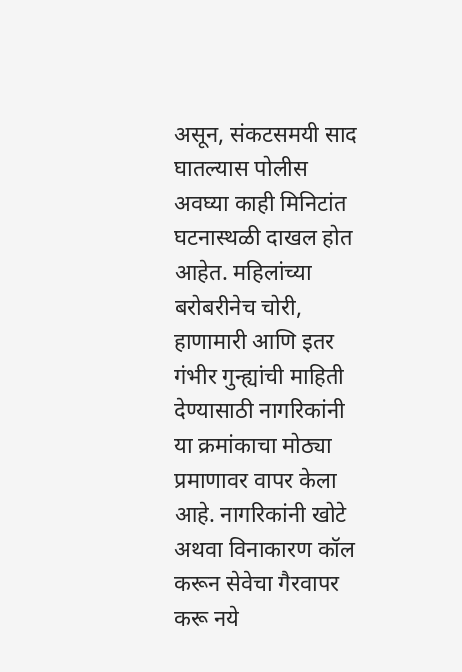असून, संकटसमयी साद घातल्यास पोलीस अवघ्या काही मिनिटांत घटनास्थळी दाखल होत आहेत. महिलांच्या बरोबरीनेच चोरी, हाणामारी आणि इतर गंभीर गुन्ह्यांची माहिती देण्यासाठी नागरिकांनी या क्रमांकाचा मोठ्या प्रमाणावर वापर केला आहे. नागरिकांनी खोटे अथवा विनाकारण कॉल करून सेवेचा गैरवापर करू नये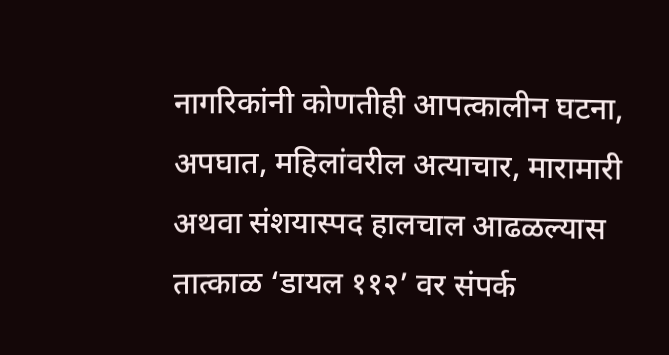नागरिकांनी कोणतीही आपत्कालीन घटना, अपघात, महिलांवरील अत्याचार, मारामारी अथवा संशयास्पद हालचाल आढळल्यास तात्काळ ‘डायल ११२’ वर संपर्क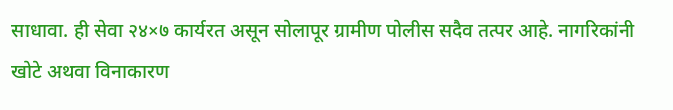साधावा. ही सेवा २४×७ कार्यरत असून सोलापूर ग्रामीण पोलीस सदैव तत्पर आहे. नागरिकांनी खोटे अथवा विनाकारण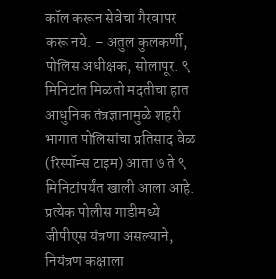कॉल करून सेवेचा गैरवापर करू नये. – अतुल कुलकर्णी, पोलिस अधीक्षक, सोलापूर. ९ मिनिटांत मिळतो मदतीचा हात आधुनिक तंत्रज्ञानामुळे शहरी भागात पोलिसांचा प्रतिसाद वेळ (रिस्पॉन्स टाइम) आता ७ ते ९ मिनिटांपर्यंत खाली आला आहे. प्रत्येक पोलीस गाडीमध्ये जीपीएस यंत्रणा असल्याने, नियंत्रण कक्षाला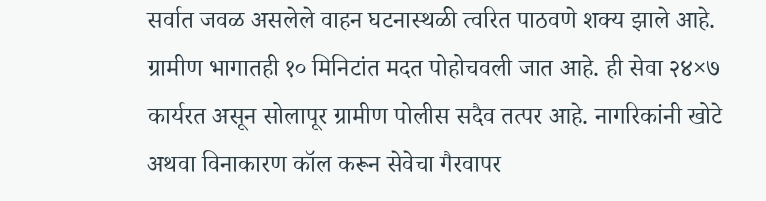सर्वात जवळ असलेले वाहन घटनास्थळी त्वरित पाठवणे शक्य झाले आहे. ग्रामीण भागातही १० मिनिटांत मदत पोहोचवली जात आहे. ही सेवा २४×७ कार्यरत असून सोलापूर ग्रामीण पोलीस सदैव तत्पर आहे. नागरिकांनी खोटे अथवा विनाकारण कॉल करून सेवेचा गैरवापर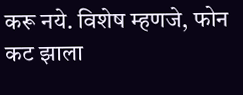करू नये. विशेष म्हणजे, फोन कट झाला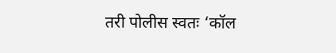तरी पोलीस स्वतः ‘कॉल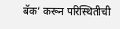बॅक’ करून परिस्थितीची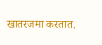खातरजमा करतात.